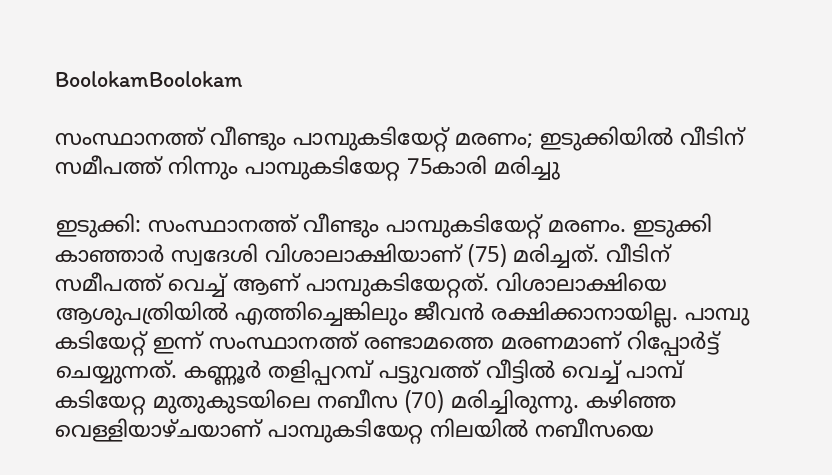BoolokamBoolokam

സംസ്ഥാനത്ത് വീണ്ടും പാമ്പുകടിയേറ്റ് മരണം; ഇടുക്കിയില്‍ വീടിന് സമീപത്ത് നിന്നും പാമ്പുകടിയേറ്റ 75കാരി മരിച്ചു

ഇടുക്കി: സംസ്ഥാനത്ത് വീണ്ടും പാമ്പുകടിയേറ്റ് മരണം. ഇടുക്കി കാഞ്ഞാര്‍ സ്വദേശി വിശാലാക്ഷിയാണ് (75) മരിച്ചത്. വീടിന് സമീപത്ത് വെച്ച് ആണ് പാമ്പുകടിയേറ്റത്. വിശാലാക്ഷിയെ ആശുപത്രിയില്‍ എത്തിച്ചെങ്കിലും ജീവന്‍ രക്ഷിക്കാനായില്ല. പാമ്പു കടിയേറ്റ് ഇന്ന് സംസ്ഥാനത്ത് രണ്ടാമത്തെ മരണമാണ് റിപ്പോര്‍ട്ട് ചെയ്യുന്നത്. കണ്ണൂര്‍ തളിപ്പറമ്പ് പട്ടുവത്ത് വീട്ടില്‍ വെച്ച് പാമ്പ് കടിയേറ്റ മുതുകുടയിലെ നബീസ (70) മരിച്ചിരുന്നു. കഴിഞ്ഞ വെള്ളിയാഴ്ചയാണ് പാമ്പുകടിയേറ്റ നിലയില്‍ നബീസയെ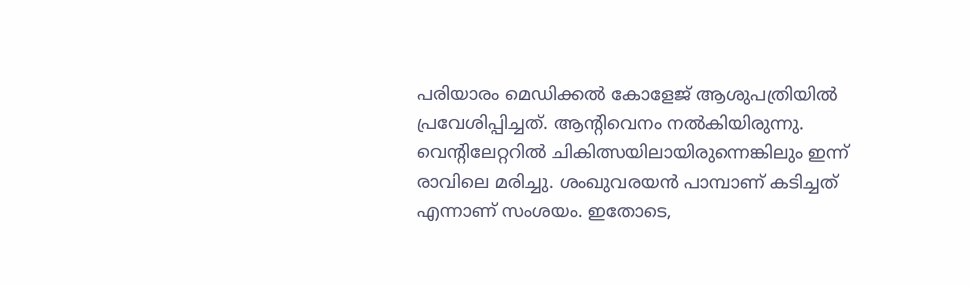പരിയാരം മെഡിക്കല്‍ കോളേജ് ആശുപത്രിയില്‍ പ്രവേശിപ്പിച്ചത്. ആന്റിവെനം നല്‍കിയിരുന്നു. വെന്റിലേറ്ററില്‍ ചികിത്സയിലായിരുന്നെങ്കിലും ഇന്ന് രാവിലെ മരിച്ചു. ശംഖുവരയന്‍ പാമ്പാണ് കടിച്ചത് എന്നാണ് സംശയം. ഇതോടെ,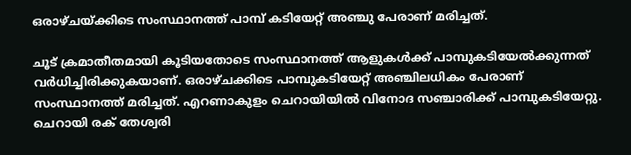ഒരാഴ്ചയ്ക്കിടെ സംസ്ഥാനത്ത് പാമ്പ് കടിയേറ്റ് അഞ്ചു പേരാണ് മരിച്ചത്.

ചൂട് ക്രമാതീതമായി കൂടിയതോടെ സംസ്ഥാനത്ത് ആളുകള്‍ക്ക് പാമ്പുകടിയേല്‍ക്കുന്നത് വര്‍ധിച്ചിരിക്കുകയാണ്. ഒരാഴ്ചക്കിടെ പാമ്പുകടിയേറ്റ് അഞ്ചിലധികം പേരാണ് സംസ്ഥാനത്ത് മരിച്ചത്. എറണാകുളം ചെറായിയില്‍ വിനോദ സഞ്ചാരിക്ക് പാമ്പുകടിയേറ്റു. ചെറായി രക് തേശ്വരി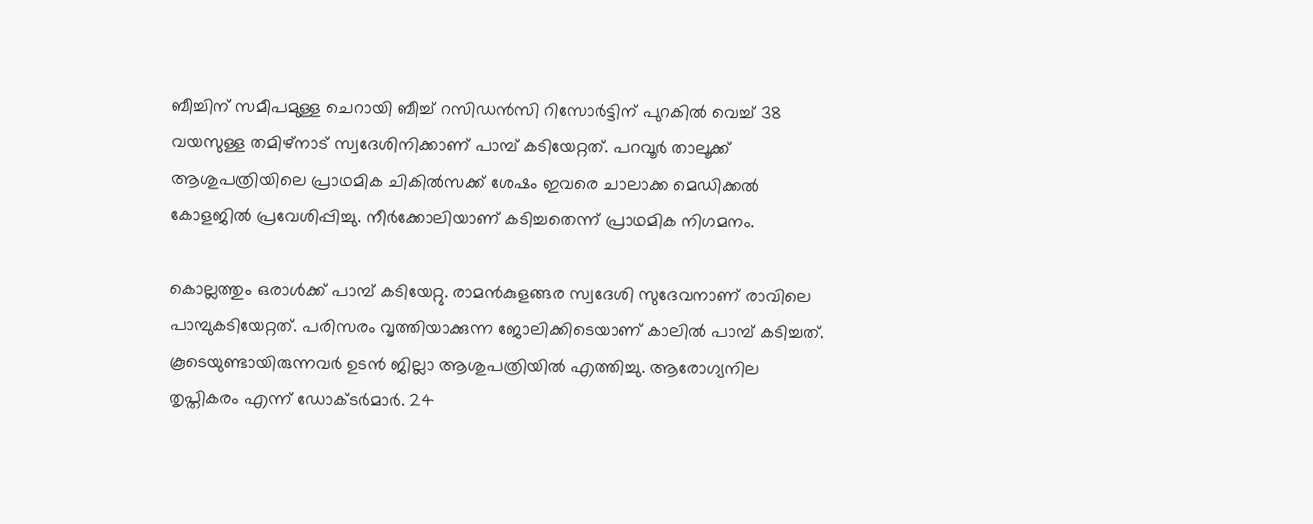ബീച്ചിന് സമീപമുള്ള ചെറായി ബീച്ച് റസിഡന്‍സി റിസോര്‍ട്ടിന് പുറകില്‍ വെച്ച് 38 വയസുള്ള തമിഴ്‌നാട് സ്വദേശിനിക്കാണ് പാമ്പ് കടിയേറ്റത്. പറവൂര്‍ താലൂക്ക് ആശുപത്രിയിലെ പ്രാഥമിക ചികില്‍സക്ക് ശേഷം ഇവരെ ചാലാക്ക മെഡിക്കല്‍ കോളജില്‍ പ്രവേശിപ്പിച്ചു. നീര്‍ക്കോലിയാണ് കടിച്ചതെന്ന് പ്രാഥമിക നിഗമനം.

കൊല്ലത്തും ഒരാള്‍ക്ക് പാമ്പ് കടിയേറ്റു. രാമന്‍കുളങ്ങര സ്വദേശി സുദേവനാണ് രാവിലെ പാമ്പുകടിയേറ്റത്. പരിസരം വൃത്തിയാക്കുന്ന ജോലിക്കിടെയാണ് കാലില്‍ പാമ്പ് കടിച്ചത്. കൂടെയുണ്ടായിരുന്നവര്‍ ഉടന്‍ ജില്ലാ ആശുപത്രിയില്‍ എത്തിച്ചു. ആരോഗ്യനില തൃപ്തികരം എന്ന് ഡോക്ടര്‍മാര്‍. 24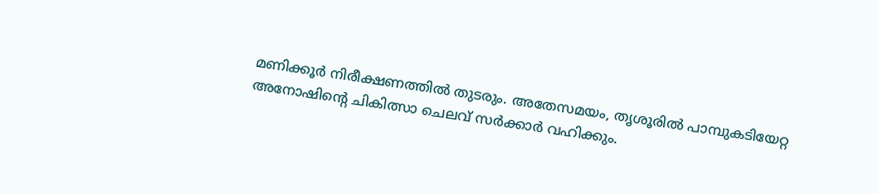മണിക്കൂര്‍ നിരീക്ഷണത്തില്‍ തുടരും. അതേസമയം, തൃശൂരില്‍ പാമ്പുകടിയേറ്റ അനോഷിന്റെ ചികിത്സാ ചെലവ് സര്‍ക്കാര്‍ വഹിക്കും.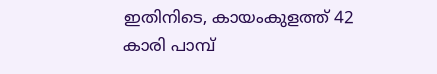ഇതിനിടെ, കായംകുളത്ത് 42 കാരി പാമ്പ്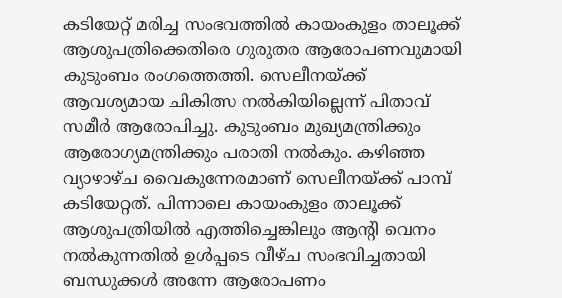കടിയേറ്റ് മരിച്ച സംഭവത്തില്‍ കായംകുളം താലൂക്ക് ആശുപത്രിക്കെതിരെ ഗുരുതര ആരോപണവുമായി കുടുംബം രംഗത്തെത്തി. സെലീനയ്ക്ക് ആവശ്യമായ ചികിത്സ നല്‍കിയില്ലെന്ന് പിതാവ് സമീര്‍ ആരോപിച്ചു. കുടുംബം മുഖ്യമന്ത്രിക്കും ആരോഗ്യമന്ത്രിക്കും പരാതി നല്‍കും. കഴിഞ്ഞ വ്യാഴാഴ്ച വൈകുന്നേരമാണ് സെലീനയ്ക്ക് പാമ്പ് കടിയേറ്റത്. പിന്നാലെ കായംകുളം താലൂക്ക് ആശുപത്രിയില്‍ എത്തിച്ചെങ്കിലും ആന്റി വെനം നല്‍കുന്നതില്‍ ഉള്‍പ്പടെ വീഴ്ച സംഭവിച്ചതായി ബന്ധുക്കള്‍ അന്നേ ആരോപണം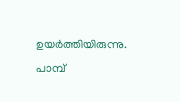ഉയര്‍ത്തിയിരുന്നു. പാമ്പ്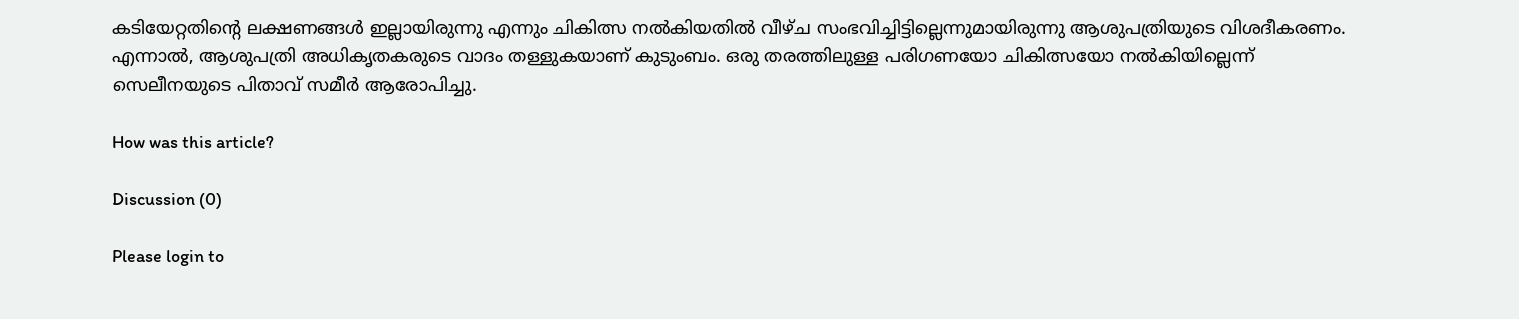കടിയേറ്റതിന്റെ ലക്ഷണങ്ങള്‍ ഇല്ലായിരുന്നു എന്നും ചികിത്സ നല്‍കിയതില്‍ വീഴ്ച സംഭവിച്ചിട്ടില്ലെന്നുമായിരുന്നു ആശുപത്രിയുടെ വിശദീകരണം. എന്നാല്‍, ആശുപത്രി അധികൃതകരുടെ വാദം തള്ളുകയാണ് കുടുംബം. ഒരു തരത്തിലുള്ള പരിഗണയോ ചികിത്സയോ നല്‍കിയില്ലെന്ന് സെലീനയുടെ പിതാവ് സമീര്‍ ആരോപിച്ചു.

How was this article?

Discussion (0)

Please login to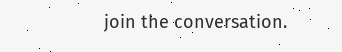join the conversation.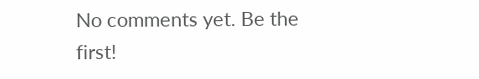No comments yet. Be the first!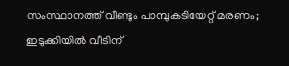സംസ്ഥാനത്ത് വീണ്ടും പാമ്പുകടിയേറ്റ് മരണം; ഇടുക്കിയില്‍ വീടിന്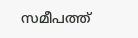സമീപത്ത്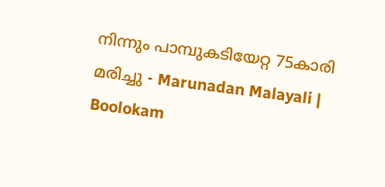നിന്നും പാമ്പുകടിയേറ്റ 75കാരി മരിച്ചു - Marunadan Malayali | Boolokam